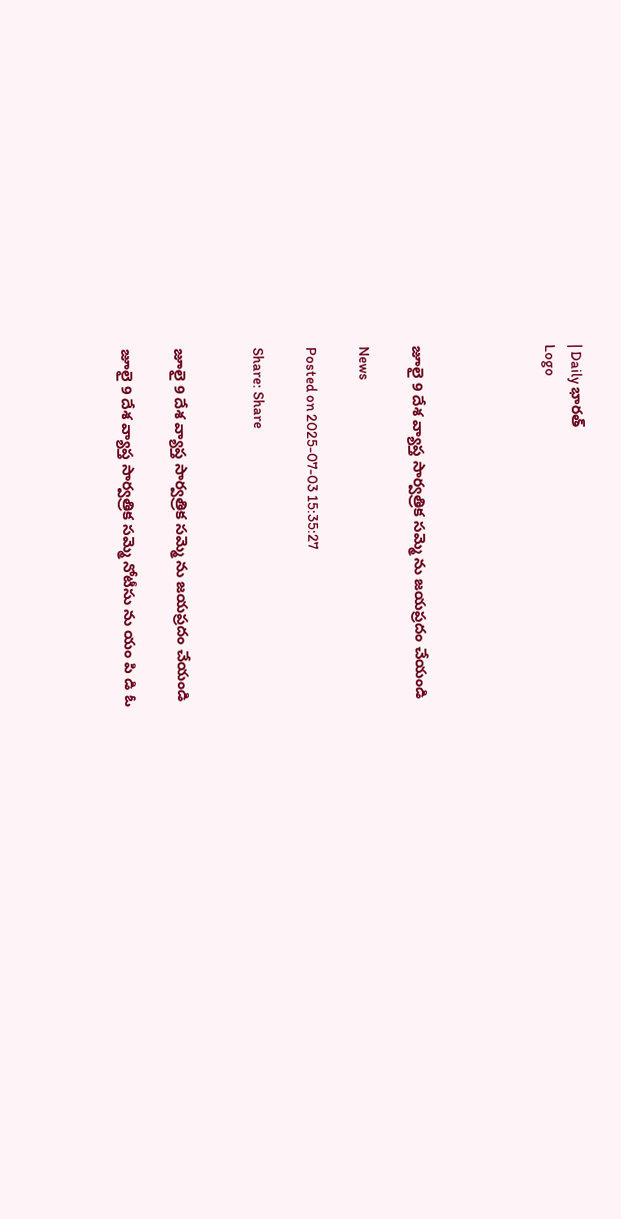| Daily భారత్
Logo




జూలై 9 దేశ వ్యాప్త సార్వత్రిక సమ్మె ను జయప్రదం చేయండి

News

Posted on 2025-07-03 15:35:27

Share: Share


జూలై 9 దేశ వ్యాప్త సార్వత్రిక సమ్మె ను జయప్రదం చేయండి

జూలై 9 దేశ వ్యాప్త సార్వత్రిక సమ్మె నోటీసు ను యం పి డి ఓ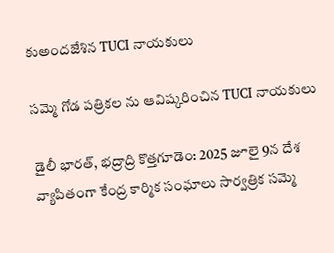కుఅందజేశిన TUCI నాయకులు

సమ్మె గోడ పత్రికల ను ఆవిష్కరించిన TUCI నాయకులు

డైలీ భారత్, భద్రాద్రి కొత్తగూడెం: 2025 జూలై 9న దేశ వ్యాపితంగా కేంద్ర కార్మిక సంఘాలు సార్వత్రిక సమ్మె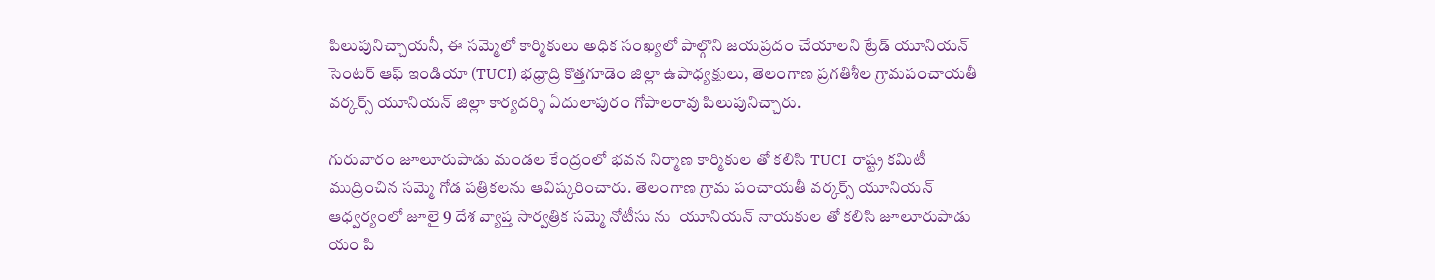పిలుపునిచ్చాయనీ, ఈ సమ్మెలో కార్మికులు అధిక సంఖ్యలో పాల్గొని జయప్రదం చేయాలని ట్రేడ్ యూనియన్ సెంటర్ ఆఫ్ ఇండియా (TUCI) భధ్రాద్రి కొత్తగూడెం జిల్లా ఉపాధ్యక్షులు, తెలంగాణ ప్రగతిశీల గ్రామపంచాయతీ వర్కర్స్ యూనియన్ జిల్లా కార్యదర్శి ఏదులాపురం గోపాలరావు పిలుపునిచ్చారు.

గురువారం జూలూరుపాడు మండల కేంద్రంలో భవన నిర్మాణ కార్మికుల తో కలిసి TUCI  రాష్ట్ర కమిటీ ముద్రించిన సమ్మె గోడ పత్రికలను ఆవిష్కరించారు. తెలంగాణ గ్రామ పంచాయతీ వర్కర్స్ యూనియన్ ఆధ్వర్యంలో జూలై 9 దేశ వ్యాప్త సార్వత్రిక సమ్మె నోటీసు ను  యూనియన్ నాయకుల తో కలిసి జూలూరుపాడు యం పి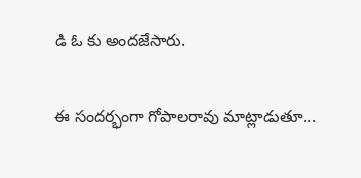డి ఓ కు అందజేసారు.

ఈ సందర్భంగా గోపాలరావు మాట్లాడుతూ...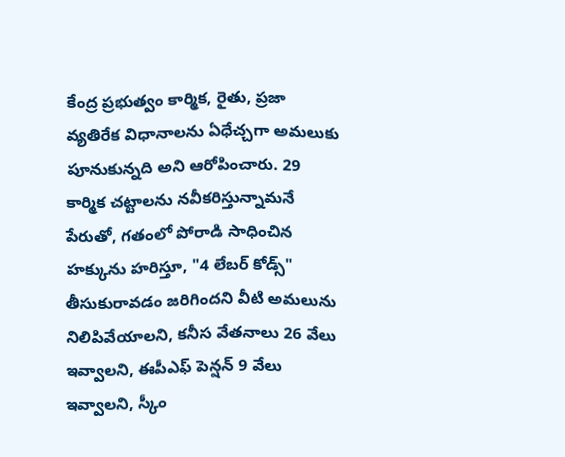కేంద్ర ప్రభుత్వం కార్మిక, రైతు, ప్రజా వ్యతిరేక విధానాలను ఏధేచ్చగా అమలుకు పూనుకున్నది అని ఆరోపించారు. 29 కార్మిక చట్టాలను నవీకరిస్తున్నామనే పేరుతో, గతంలో పోరాడి సాధించిన హక్కును హరిస్తూ, "4 లేబర్ కోడ్స్" తీసుకురావడం జరిగిందని వీటి అమలును నిలిపివేయాలని, కనీస వేతనాలు 26 వేలు ఇవ్వాలని, ఈపీఎఫ్ పెన్షన్ 9 వేలు ఇవ్వాలని, స్కీం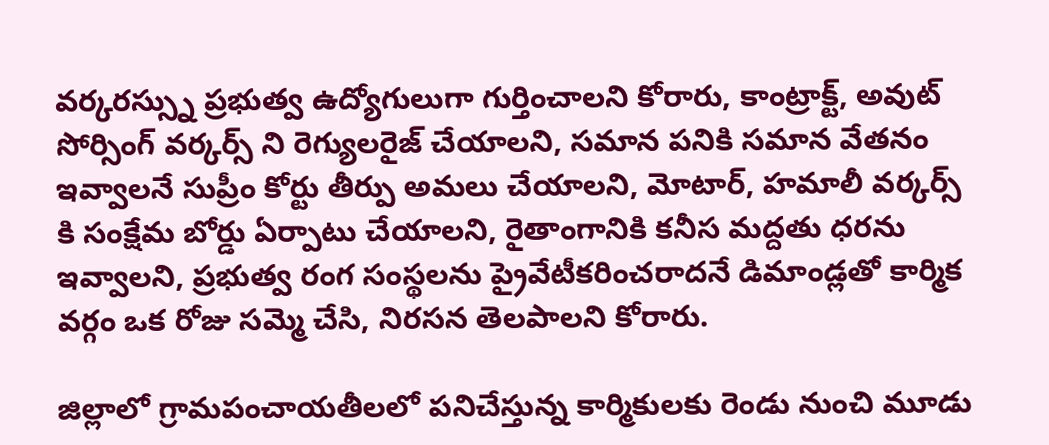వర్కరస్స్ను ప్రభుత్వ ఉద్యోగులుగా గుర్తించాలని కోరారు, కాంట్రాక్ట్, అవుట్ సోర్సింగ్ వర్కర్స్ ని రెగ్యులరైజ్ చేయాలని, సమాన పనికి సమాన వేతనం ఇవ్వాలనే సుప్రీం కోర్టు తీర్పు అమలు చేయాలని, మోటార్, హమాలీ వర్కర్స్ కి సంక్షేమ బోర్డు ఏర్పాటు చేయాలని, రైతాంగానికి కనీస మద్దతు ధరను ఇవ్వాలని, ప్రభుత్వ రంగ సంస్థలను ప్రైవేటీకరించరాదనే డిమాండ్లతో కార్మిక వర్గం ఒక రోజు సమ్మె చేసి, నిరసన తెలపాలని కోరారు.

జిల్లాలో గ్రామపంచాయతీలలో పనిచేస్తున్న కార్మికులకు రెండు నుంచి మూడు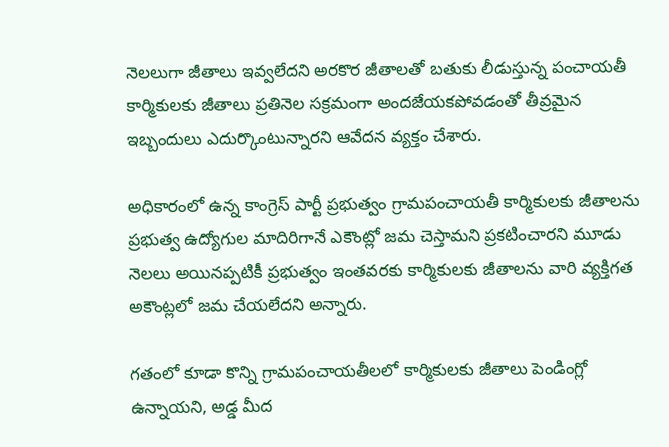నెలలుగా జీతాలు ఇవ్వలేదని అరకొర జీతాలతో బతుకు లీడుస్తున్న పంచాయతీ కార్మికులకు జీతాలు ప్రతినెల సక్రమంగా అందజేయకపోవడంతో తీవ్రమైన ఇబ్బందులు ఎదుర్కొంటున్నారని ఆవేదన వ్యక్తం చేశారు.

అధికారంలో ఉన్న కాంగ్రెస్ పార్టీ ప్రభుత్వం గ్రామపంచాయతీ కార్మికులకు జీతాలను ప్రభుత్వ ఉద్యోగుల మాదిరిగానే ఎకౌంట్లో జమ చెస్తామని ప్రకటించారని మూడు నెలలు అయినప్పటికీ ప్రభుత్వం ఇంతవరకు కార్మికులకు జీతాలను వారి వ్యక్తిగత అకౌంట్లలో జమ చేయలేదని అన్నారు.

గతంలో కూడా కొన్ని గ్రామపంచాయతీలలో కార్మికులకు జీతాలు పెండింగ్లో ఉన్నాయని, అడ్డ మీద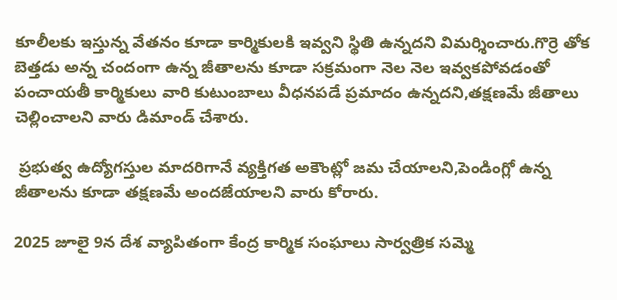కూలీలకు ఇస్తున్న వేతనం కూడా కార్మికులకి ఇవ్వని స్థితి ఉన్నదని విమర్శించారు.గొర్రె తోక బెత్తడు అన్న చందంగా ఉన్న జీతాలను కూడా సక్రమంగా నెల నెల ఇవ్వకపోవడంతో పంచాయతీ కార్మికులు వారి కుటుంబాలు వీధనపడే ప్రమాదం ఉన్నదని,తక్షణమే జీతాలు చెల్లించాలని వారు డిమాండ్ చేశారు.

 ప్రభుత్వ ఉద్యోగస్తుల మాదరిగానే వ్యక్తిగత అకౌంట్లో జమ చేయాలని,పెండింగ్లో ఉన్న జీతాలను కూడా తక్షణమే అందజేయాలని వారు కోరారు.

2025 జూలై 9న దేశ వ్యాపితంగా కేంద్ర కార్మిక సంఘాలు సార్వత్రిక సమ్మె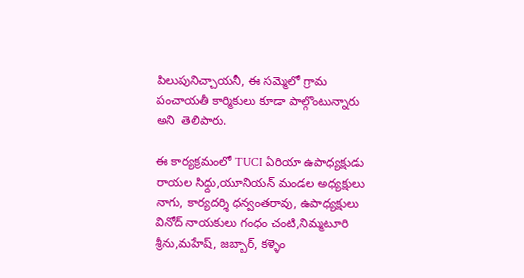పిలుపునిచ్చాయనీ, ఈ సమ్మెలో గ్రామ పంచాయతీ కార్మికులు కూడా పాల్గొంటున్నారు అని  తెలిపారు.

ఈ కార్యక్రమంలో TUCI ఏరియా ఉపాధ్యక్షుడు రాయల సిధ్దు,యూనియన్ మండల అధ్యక్షులు నాగు, కార్యదర్శి ధన్వంతరావు, ఉపాధ్యక్షులు వినోద్ నాయకులు గంధం చంటి,నిమ్మటూరి శ్రీను,మహేష్, జబ్బార్, కళ్ళెం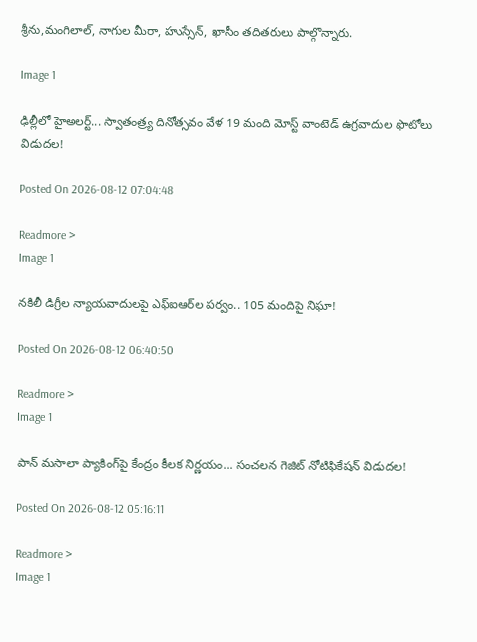శ్రీను,మంగిలాల్, నాగుల ‌మీరా, హుస్సేన్, ఖాసీం తదితరులు పాల్గొన్నారు.

Image 1

ఢిల్లీలో హైఅలర్ట్‌... స్వాతంత్ర్య దినోత్సవం వేళ 19 మంది మోస్ట్ వాంటెడ్ ఉగ్రవాదుల ఫొటోలు విడుదల!

Posted On 2026-08-12 07:04:48

Readmore >
Image 1

నకిలీ డిగ్రీల న్యాయవాదులపై ఎఫ్‌ఐఆర్‌ల పర్వం.. 105 మందిపై నిఘా!

Posted On 2026-08-12 06:40:50

Readmore >
Image 1

పాన్ మసాలా ప్యాకింగ్‌పై కేంద్రం కీలక నిర్ణయం... సంచలన గెజిట్ నోటిఫికేషన్ విడుదల!

Posted On 2026-08-12 05:16:11

Readmore >
Image 1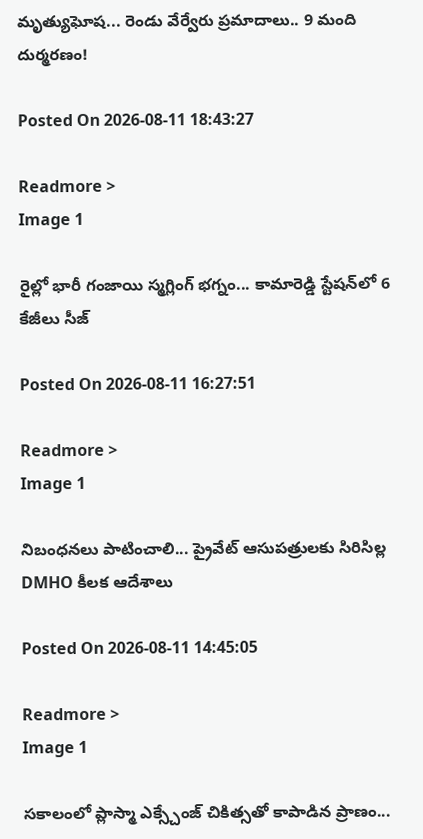మృత్యుఘోష... రెండు వేర్వేరు ప్రమాదాలు.. 9 మంది దుర్మరణం!

Posted On 2026-08-11 18:43:27

Readmore >
Image 1

రైల్లో భారీ గంజాయి స్మగ్లింగ్ భగ్నం... కామారెడ్డి స్టేషన్‌లో 6 కేజీలు సీజ్

Posted On 2026-08-11 16:27:51

Readmore >
Image 1

నిబంధనలు పాటించాలి... ప్రైవేట్ ఆసుపత్రులకు సిరిసిల్ల DMHO కీలక ఆదేశాలు

Posted On 2026-08-11 14:45:05

Readmore >
Image 1

సకాలంలో ప్లాస్మా ఎక్స్చేంజ్ చికిత్సతో కాపాడిన ప్రాణం...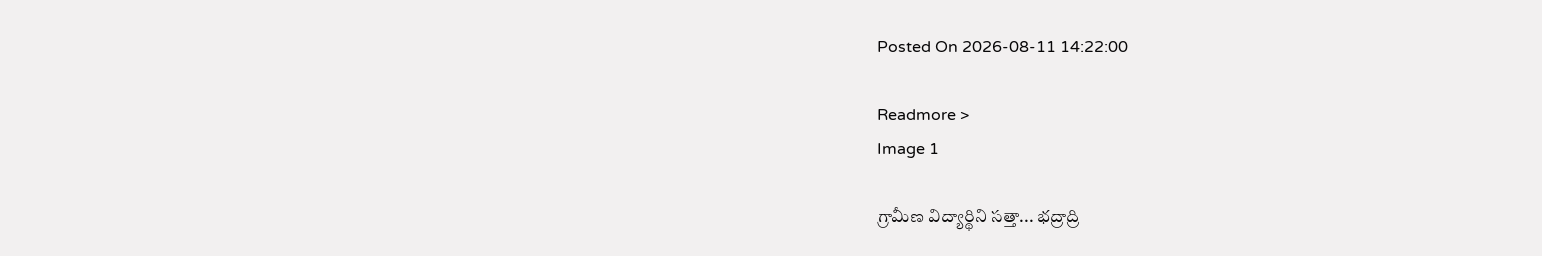Posted On 2026-08-11 14:22:00

Readmore >
Image 1

గ్రామీణ విద్యార్థిని సత్తా... భద్రాద్రి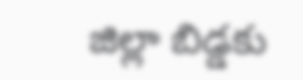జిల్లా బిడ్డకు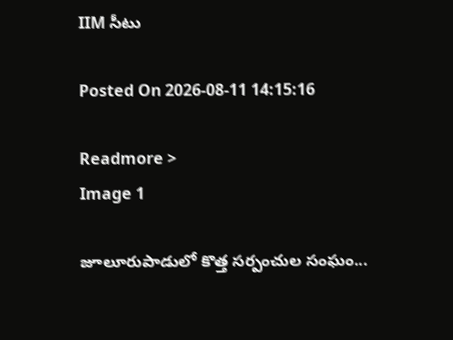IIM సీటు

Posted On 2026-08-11 14:15:16

Readmore >
Image 1

జూలూరుపాడులో కొత్త సర్పంచుల సంఘం...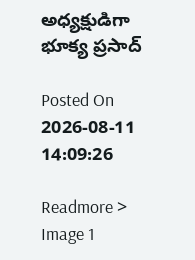అధ్యక్షుడిగా భూక్య ప్రసాద్

Posted On 2026-08-11 14:09:26

Readmore >
Image 1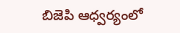బిజెపి ఆధ్వర్యంలో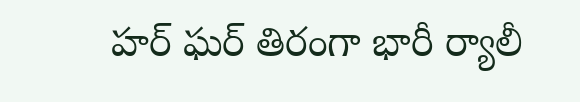హర్ ఘర్ తిరంగా భారీ ర్యాలీ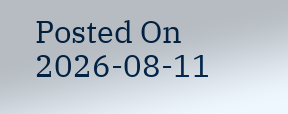Posted On 2026-08-11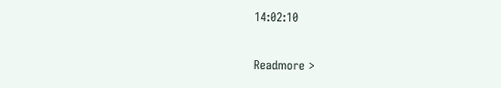14:02:10

Readmore >